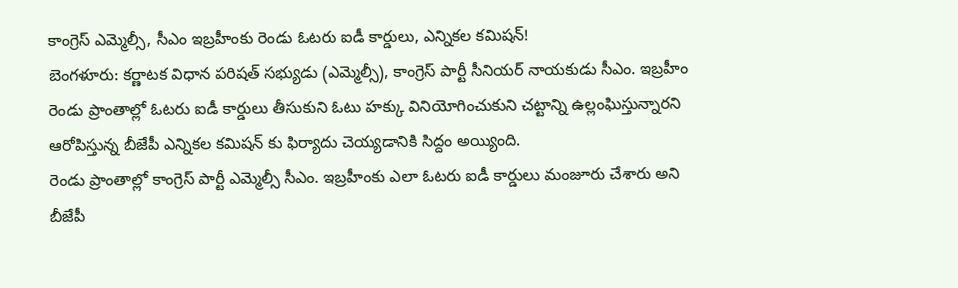కాంగ్రెస్ ఎమ్మెల్సీ, సీఎం ఇబ్రహీంకు రెండు ఓటరు ఐడీ కార్డులు, ఎన్నికల కమిషన్!
బెంగళూరు: కర్ణాటక విధాన పరిషత్ సభ్యుడు (ఎమ్మెల్సీ), కాంగ్రెస్ పార్టీ సీనియర్ నాయకుడు సీఎం. ఇబ్రహీం రెండు ప్రాంతాల్లో ఓటరు ఐడీ కార్డులు తీసుకుని ఓటు హక్కు వినియోగించుకుని చట్టాన్ని ఉల్లంఘిస్తున్నారని ఆరోపిస్తున్న బీజేపీ ఎన్నికల కమిషన్ కు ఫిర్యాదు చెయ్యడానికి సిద్దం అయ్యింది.
రెండు ప్రాంతాల్లో కాంగ్రెస్ పార్టీ ఎమ్మెల్సీ సీఎం. ఇబ్రహీంకు ఎలా ఓటరు ఐడీ కార్డులు మంజూరు చేశారు అని బీజేపీ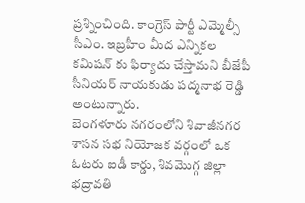ప్రశ్నించింది. కాంగ్రెస్ పార్టీ ఎమ్మెల్సీ సీఎం. ఇబ్రహీం మీద ఎన్నికల కమిషన్ కు ఫిర్యాదు చేస్తామని బీజేపీ సీనియర్ నాయకుడు పద్మనాభ రెడ్డి అంటున్నారు.
బెంగళూరు నగరంలోని శివాజీనగర శాసన సభ నియోజక వర్గంలో ఒక ఓటరు ఐడీ కార్డు, శివమొగ్గ జిల్లా భద్రావతి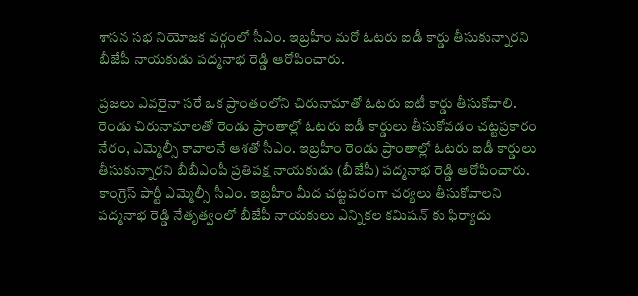శాసన సభ నియోజక వర్గంలో సీఎం. ఇబ్రహీం మరో ఓటరు ఐడీ కార్డు తీసుకున్నారని బీజేపీ నాయకుడు పద్మనాభ రెడ్డి ఆరోపించారు.

ప్రజలు ఎవరైనా సరే ఒక ప్రాంతంలోని చిరునామాతో ఓటరు ఐటీ కార్డు తీసుకోవాలి. రెండు చిరునామాలతో రెండు ప్రాంతాల్లో ఓటరు ఐడీ కార్డులు తీసుకోవడం చట్టప్రకారం నేరం, ఎమ్మెల్సీ కావాలనే ఆశతో సీఎం. ఇబ్రహీం రెండు ప్రాంతాల్లో ఓటరు ఐడీ కార్డులు తీసుకున్నారని బీబీఎంపీ ప్రతిపక్ష నాయకుడు (బీజేపీ) పద్మనాభ రెడ్డి ఆరోపించారు.
కాంగ్రెస్ పార్టీ ఎమ్మెల్సీ సీఎం. ఇబ్రహీం మీద చట్టపరంగా చర్యలు తీసుకోవాలని పద్మనాభ రెడ్డి నేతృత్వంలో బీజేపీ నాయకులు ఎన్నికల కమిషన్ కు ఫిర్యాదు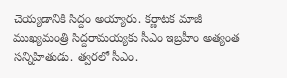చెయ్యడానికి సిద్దం అయ్యారు. కర్ణాటక మాజీ ముఖ్యమంత్రి సిద్దరామయ్యకు సీఎం ఇబ్రహీం అత్యంత సన్నిహితుడు. త్వరలో సీఎం.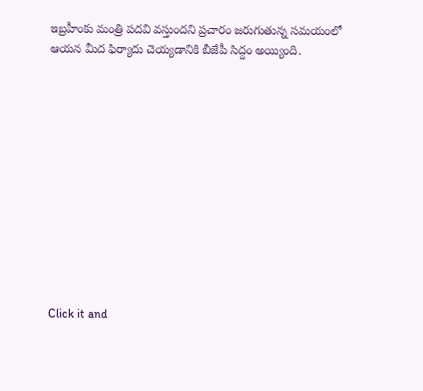ఇబ్రహీంకు మంత్రి పదవి వస్తుందని ప్రచారం జరుగుతున్న సమయంలో ఆయన మీద ఫిర్యాదు చెయ్యడానికి బీజేపీ సిద్దం అయ్యింది.












Click it and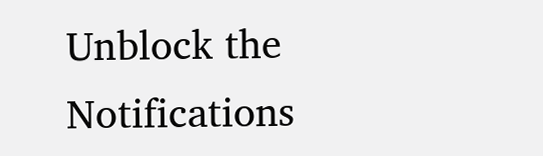Unblock the Notifications